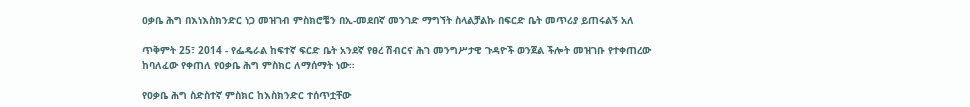ዐቃቤ ሕግ በእነእስክንድር ነጋ መዝገብ ምስክሮቼን በኢ-መደበኛ መንገድ ማግኘት ስላልቻልኩ በፍርድ ቤት መጥሪያ ይጠሩልኝ አለ

ጥቅምት 25፣ 2014 - የፌዴራል ከፍተኛ ፍርድ ቤት አንደኛ የፀረ ሽብርና ሕገ መንግሥታዊ ጉዳዮች ወንጀል ችሎት መዝገቡ የተቀጠረው ከባለፈው የቀጠለ የዐቃቤ ሕግ ምስክር ለማሰማት ነው።

የዐቃቤ ሕግ ስድስተኛ ምስክር ከእስክንድር ተሰጥቷቸው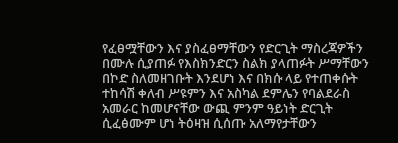የፈፀሟቸውን እና ያስፈፀማቸውን የድርጊት ማስረጃዎችን በሙሉ ሲያጠፉ የእስክንድርን ስልክ ያላጠፉት ሥማቸውን በኮድ ስለመዘገቡት እንደሆነ እና በክሱ ላይ የተጠቀሱት ተከሳሽ ቀለብ ሥዩምን እና አስካል ደምሌን የባልደራስ አመራር ከመሆናቸው ውጪ ምንም ዓይነት ድርጊት ሲፈፅሙም ሆነ ትዕዛዝ ሲሰጡ አለማየታቸውን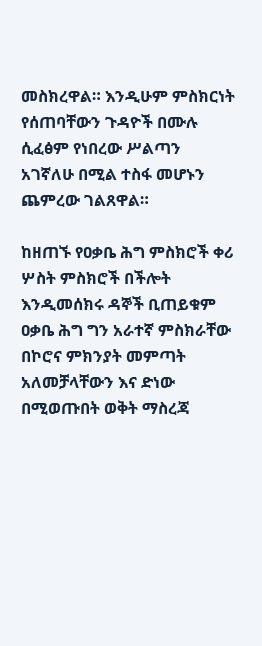መስክረዋል። እንዲሁም ምስክርነት የሰጠባቸውን ጉዳዮች በሙሉ ሲፈፅም የነበረው ሥልጣን አገኛለሁ በሚል ተስፋ መሆኑን ጨምረው ገልጸዋል።

ከዘጠኙ የዐቃቤ ሕግ ምስክሮች ቀሪ ሦስት ምስክሮች በችሎት እንዲመሰክሩ ዳኞች ቢጠይቁም ዐቃቤ ሕግ ግን አራተኛ ምስክራቸው በኮሮና ምክንያት መምጣት አለመቻላቸውን እና ድነው በሚወጡበት ወቅት ማስረጃ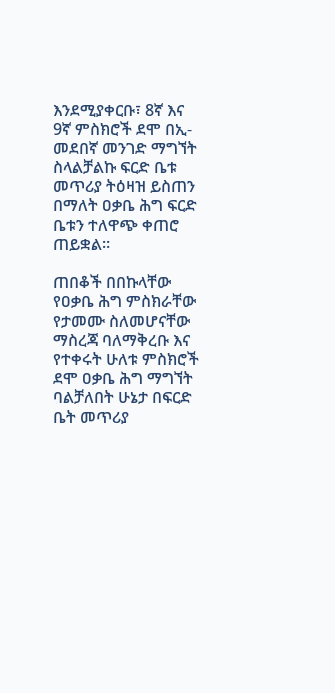እንደሚያቀርቡ፣ 8ኛ እና 9ኛ ምስክሮች ደሞ በኢ-መደበኛ መንገድ ማግኘት ስላልቻልኩ ፍርድ ቤቱ መጥሪያ ትዕዛዝ ይስጠን በማለት ዐቃቤ ሕግ ፍርድ ቤቱን ተለዋጭ ቀጠሮ ጠይቋል።

ጠበቆች በበኩላቸው የዐቃቤ ሕግ ምስክራቸው የታመሙ ስለመሆናቸው ማስረጃ ባለማቅረቡ እና የተቀሩት ሁለቱ ምስክሮች ደሞ ዐቃቤ ሕግ ማግኘት ባልቻለበት ሁኔታ በፍርድ ቤት መጥሪያ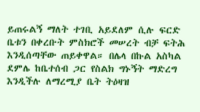ይጠሩልኝ ማለት ተገቢ አይደለም ሲሉ ፍርድ ቤቱን በቀረቡት ምስክሮች መሠረት ብቻ ፍትሕ እንዲሰጣቸው ጠይቀዋል። በሌላ በኩል አስካል ደምሌ ከቤተሰብ ጋር የስልክ ግኑኝት ማድረግ እንዲችሉ ለማረሚያ ቤት ትዕዛዝ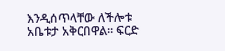እንዲሰጥላቸው ለችሎቱ አቤቱታ አቅርበዋል። ፍርድ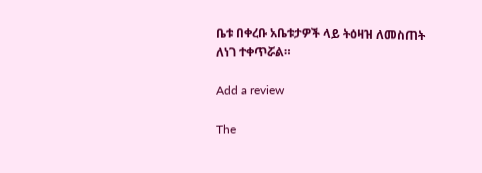ቤቱ በቀረቡ አቤቱታዎች ላይ ትዕዛዝ ለመስጠት ለነገ ተቀጥሯል።

Add a review

The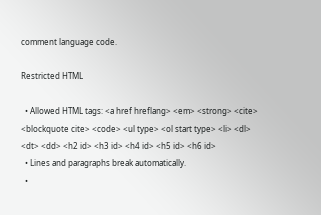comment language code.

Restricted HTML

  • Allowed HTML tags: <a href hreflang> <em> <strong> <cite> <blockquote cite> <code> <ul type> <ol start type> <li> <dl> <dt> <dd> <h2 id> <h3 id> <h4 id> <h5 id> <h6 id>
  • Lines and paragraphs break automatically.
  •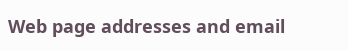Web page addresses and email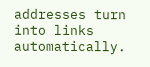addresses turn into links automatically.